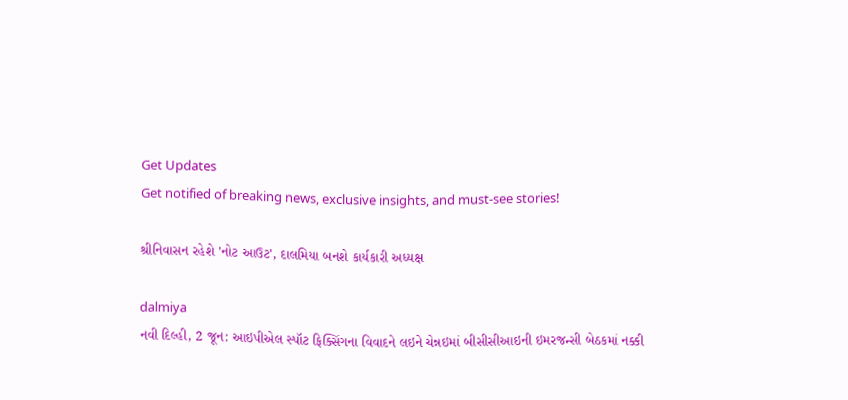Get Updates
Get notified of breaking news, exclusive insights, and must-see stories!

શ્રીનિવાસન રહેશે 'નોટ આઉટ', દાલમિયા બનશે કાર્યકારી અધ્યક્ષ

dalmiya
નવી દિલ્હી, 2 જૂન: આઇપીએલ સ્પૉટ ફિક્સિંગના વિવાદને લઇને ચેન્નઇમાં બીસીસીઆઇની ઇમરજન્સી બેઠકમાં નક્કી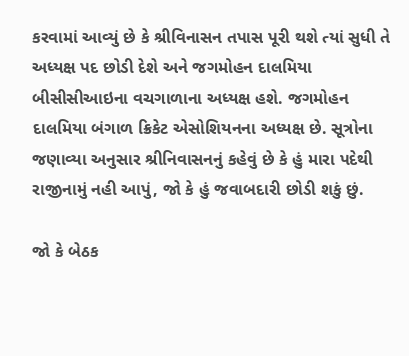કરવામાં આવ્યું છે કે શ્રીવિનાસન તપાસ પૂરી થશે ત્યાં સુધી તે અધ્યક્ષ પદ છોડી દેશે અને જગમોહન દાલમિયા બીસીસીઆઇના વચગાળાના અધ્યક્ષ હશે. જગમોહન દાલમિયા બંગાળ ક્રિકેટ એસોશિયનના અધ્યક્ષ છે. સૂત્રોના જણાવ્યા અનુસાર શ્રીનિવાસનનું કહેવું છે કે હું મારા પદેથી રાજીનામું નહી આપું, જો કે હું જવાબદારી છોડી શકું છું.

જો કે બેઠક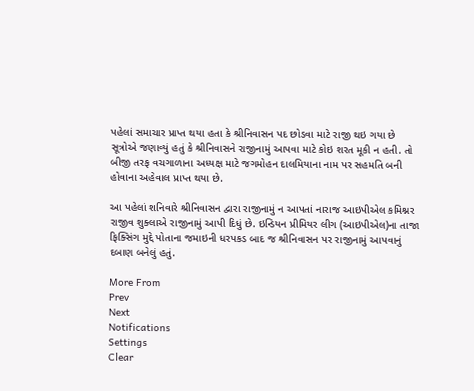પહેલાં સમાચાર પ્રાપ્ત થયા હતા કે શ્રીનિવાસન પદ છોડવા માટે રાજી થઇ ગયા છે સૂત્રોએ જણાવ્યું હતું કે શ્રીનિવાસને રાજીનામું આપવા માટે કોઇ શરત મૂકી ન હતી. તો બીજી તરફ વચગાળાના અધ્યક્ષ માટે જગમોહન દાલમિયાના નામ પર સહમતિ બની હોવાના અહેવાલ પ્રાપ્ત થયા છે.

આ પહેલાં શનિવારે શ્રીનિવાસન દ્વારા રાજીનામું ન આપતાં નારાજ આઇપીએલ કમિશ્નર રાજીવ શુક્લાએ રાજીનામું આપી દિધું છે. ઇન્ડિયન પ્રીમિયર લીગ (આઇપીએલ)ના તાજા ફિક્સિંગ મુદ્દે પોતાના જમાઇની ધરપકડ બાદ જ શ્રીનિવાસન પર રાજીનામું આપવાનું દબાણ બનેલું હતું.

More From
Prev
Next
Notifications
Settings
Clear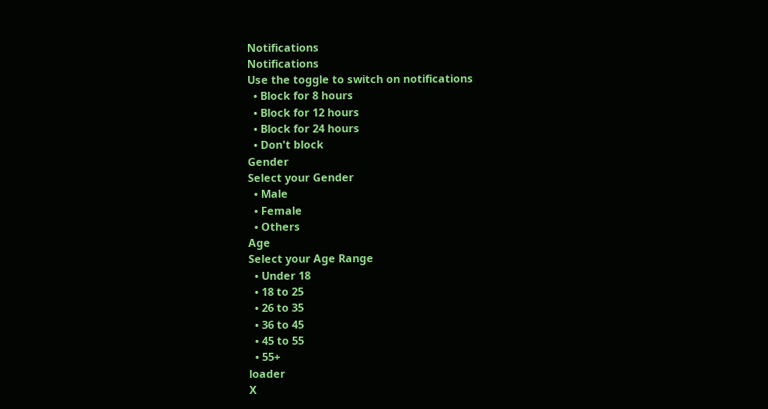Notifications
Notifications
Use the toggle to switch on notifications
  • Block for 8 hours
  • Block for 12 hours
  • Block for 24 hours
  • Don't block
Gender
Select your Gender
  • Male
  • Female
  • Others
Age
Select your Age Range
  • Under 18
  • 18 to 25
  • 26 to 35
  • 36 to 45
  • 45 to 55
  • 55+
loader
X